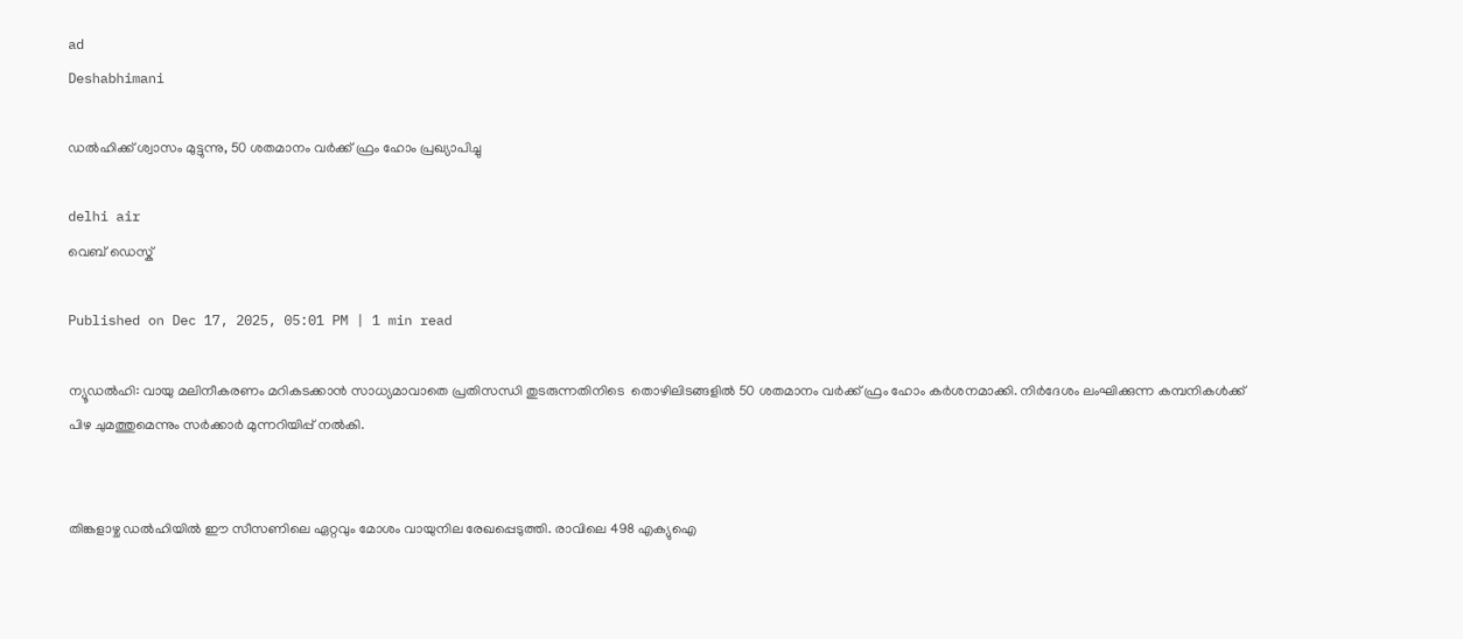ad
Deshabhimani

ഡൽഹിക്ക് ശ്വാസം മുട്ടുന്നു, 50 ശതമാനം വർക്ക് ഫ്രം ഹോം പ്രഖ്യാപിച്ചു

delhi air
വെബ് ഡെസ്ക്

Published on Dec 17, 2025, 05:01 PM | 1 min read

ന്യൂഡൽഹി: വായു മലിനീകരണം മറികടക്കാൻ സാധ്യമാവാതെ പ്രതിസന്ധി തുടരുന്നതിനിടെ  തൊഴിലിടങ്ങളിൽ 50 ശതമാനം വർക്ക് ഫ്രം ഹോം കർശനമാക്കി. നിർദേശം ലംഘിക്കുന്ന കമ്പനികൾക്ക് പിഴ ചുമത്തുമെന്നും സർക്കാർ മുന്നറിയിപ്പ് നൽകി.


തിങ്കളാഴ്ച ഡൽഹിയിൽ ഈ സീസണിലെ ഏറ്റവും മോശം വായുനില രേഖപ്പെടുത്തി. രാവിലെ 498 എക്യുഐ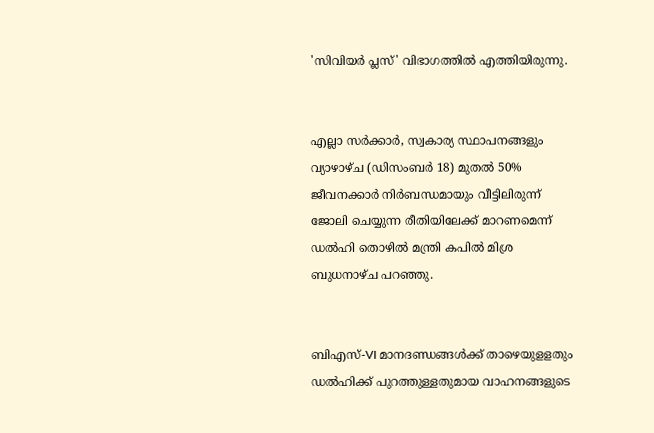'സിവിയർ പ്ലസ്' വിഭാഗത്തിൽ എത്തിയിരുന്നു.


എല്ലാ സർക്കാർ, സ്വകാര്യ സ്ഥാപനങ്ങളും വ്യാഴാഴ്ച (ഡിസംബർ 18) മുതൽ 50% ജീവനക്കാർ നിർബന്ധമായും വീട്ടിലിരുന്ന് ജോലി ചെയ്യുന്ന രീതിയിലേക്ക് മാറണമെന്ന് ഡൽഹി തൊഴിൽ മന്ത്രി കപിൽ മിശ്ര ബുധനാഴ്ച പറഞ്ഞു.


ബിഎസ്-VI മാനദണ്ഡങ്ങൾക്ക് താഴെയുളളതും ഡൽഹിക്ക് പുറത്തുള്ളതുമായ വാഹനങ്ങളുടെ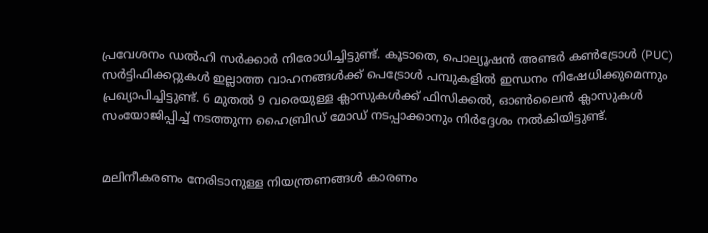പ്രവേശനം ഡൽഹി സർക്കാർ നിരോധിച്ചിട്ടുണ്ട്. കൂടാതെ, പൊല്യൂഷൻ അണ്ടർ കൺട്രോൾ (PUC) സർട്ടിഫിക്കറ്റുകൾ ഇല്ലാത്ത വാഹനങ്ങൾക്ക് പെട്രോൾ പമ്പുകളിൽ ഇന്ധനം നിഷേധിക്കുമെന്നും പ്രഖ്യാപിച്ചിട്ടുണ്ട്. 6 മുതൽ 9 വരെയുള്ള ക്ലാസുകൾക്ക് ഫിസിക്കൽ, ഓൺലൈൻ ക്ലാസുകൾ സംയോജിപ്പിച്ച് നടത്തുന്ന ഹൈബ്രിഡ് മോഡ് നടപ്പാക്കാനും നിർദ്ദേശം നൽകിയിട്ടുണ്ട്.


മലിനീകരണം നേരിടാനുള്ള നിയന്ത്രണങ്ങൾ കാരണം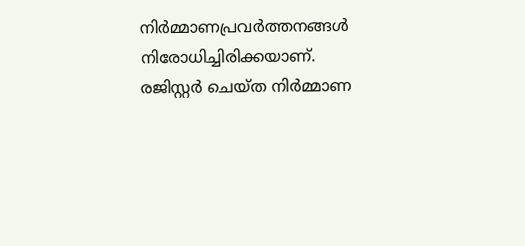നിർമ്മാണപ്രവർത്തനങ്ങൾ നിരോധിച്ചിരിക്കയാണ്. രജിസ്റ്റർ ചെയ്ത നിർമ്മാണ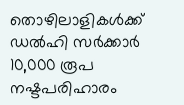തൊഴിലാളികൾക്ക് ഡൽഹി സർക്കാർ 10,000 രൂപ നഷ്ടപരിഹാരം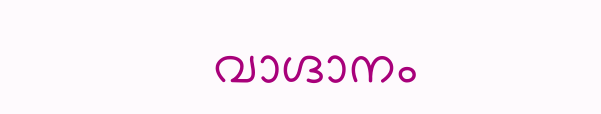വാഗ്ദാനം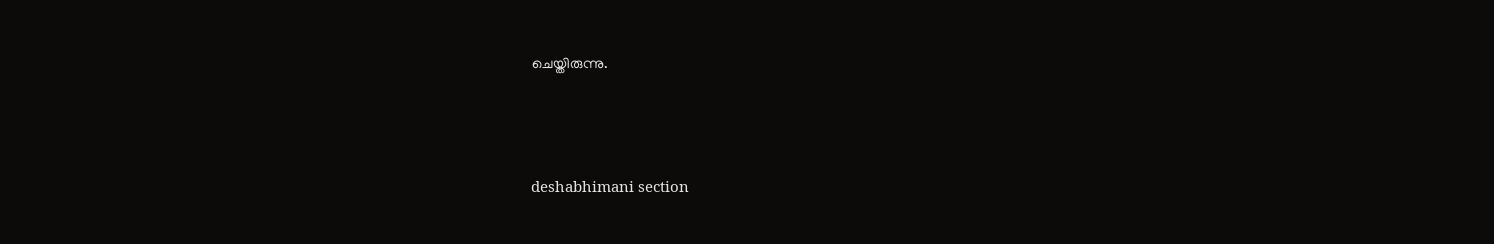ചെയ്തിരുന്നു.



deshabhimani section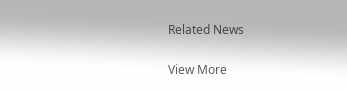Related News

View More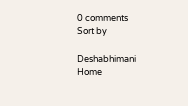0 comments
Sort by

Deshabhimani
Home